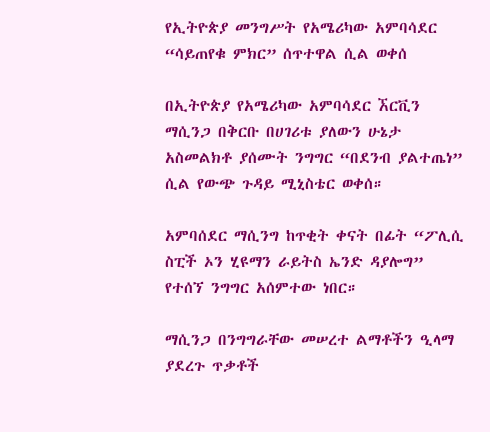የኢትዮጵያ መንግሥት የአሜሪካው አምባሳደር “ሳይጠየቁ ምክር” ሰጥተዋል ሲል ወቀሰ

በኢትዮጵያ የአሜሪካው አምባሳደር ኧርቪን ማሲንጋ በቅርቡ በሀገሪቱ ያለውን ሁኔታ አስመልክቶ ያሰሙት ንግግር “በደንብ ያልተጤነ” ሲል የውጭ ጉዳይ ሚኒስቴር ወቀሰ።

አምባሰደር ማሲንግ ከጥቂት ቀናት በፊት “ፖሊሲ ስፒች ኦን ሂዩማን ራይትስ ኤንድ ዳያሎግ” የተሰኘ ንግግር አሰምተው ነበር።

ማሲንጋ በንግግራቸው መሠረተ ልማቶችን ዒላማ ያደረጉ ጥቃቶች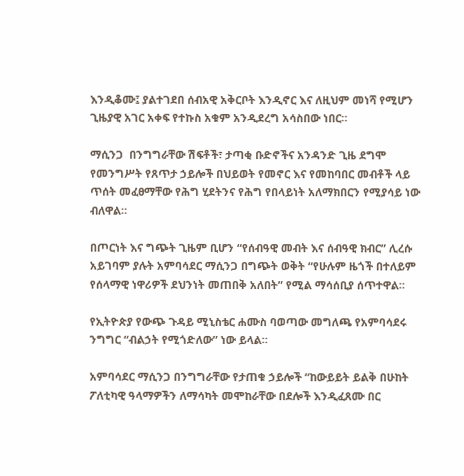እንዲቆሙ፤ ያልተገደበ ሰብአዊ አቅርቦት እንዲኖር እና ለዚህም መነሻ የሚሆን ጊዜያዊ አገር አቀፍ የተኩስ አቁም አንዲደረግ አሳስበው ነበር።

ማሲንጋ  በንግግራቸው ሽፍቶች፣ ታጣቂ ቡድኖችና አንዳንድ ጊዜ ደግሞ የመንግሥት የጸጥታ ኃይሎች በህይወት የመኖር እና የመከባበር መብቶች ላይ ጥሰት መፈፀማቸው የሕግ ሂደትንና የሕግ የበላይነት አለማክበርን የሚያሳይ ነው ብለዋል።

በጦርነት እና ግጭት ጊዜም ቢሆን “የሰብዓዊ መብት እና ሰብዓዊ ክብር” ሊረሱ አይገባም ያሉት አምባሳደር ማሲንጋ በግጭት ወቅት “የሁሉም ዜጎች በተለይም የሰላማዊ ነዋሪዎች ደህንነት መጠበቅ አለበት” የሚል ማሳሰቢያ ሰጥተዋል።

የኢትዮጵያ የውጭ ጉዳይ ሚኒስቴር ሐሙስ ባወጣው መግለጫ የአምባሳደሩ ንግግር “ብልኃት የሚጎድለው” ነው ይላል።

አምባሳደር ማሲንጋ በንግግራቸው የታጠቁ ኃይሎች “ከውይይት ይልቅ በሁከት ፖለቲካዊ ዓላማዎችን ለማሳካት መሞከራቸው በደሎች እንዲፈጸሙ በር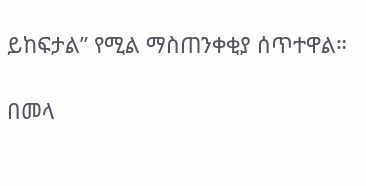ይከፍታል” የሚል ማስጠንቀቂያ ሰጥተዋል።

በመላ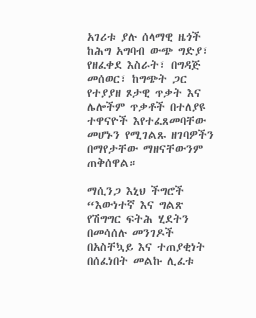አገሪቱ ያሉ ሰላማዊ ዜጎች ከሕግ አግባብ ውጭ ግድያ፣ የዘፈቀደ እስራት፣ በግዳጅ መሰወር፣ ከግጭት ጋር የተያያዘ ጾታዊ ጥቃት እና ሌሎችም ጥቃቶች በተለያዩ ተዋናዮች እየተፈጸመባቸው መሆኑን የሚገልጹ ዘገባዎችን በማየታቸው ማዘናቸውንም ጠቅሰዋል።

ማሲንጋ እኒህ ችግሮች “እውነተኛ እና ግልጽ የሽግግር ፍትሕ ሂደትን በመሳሰሉ መንገዶች በአስቸኳይ እና ተጠያቂነት በሰፈነበት መልኩ ሊፈቱ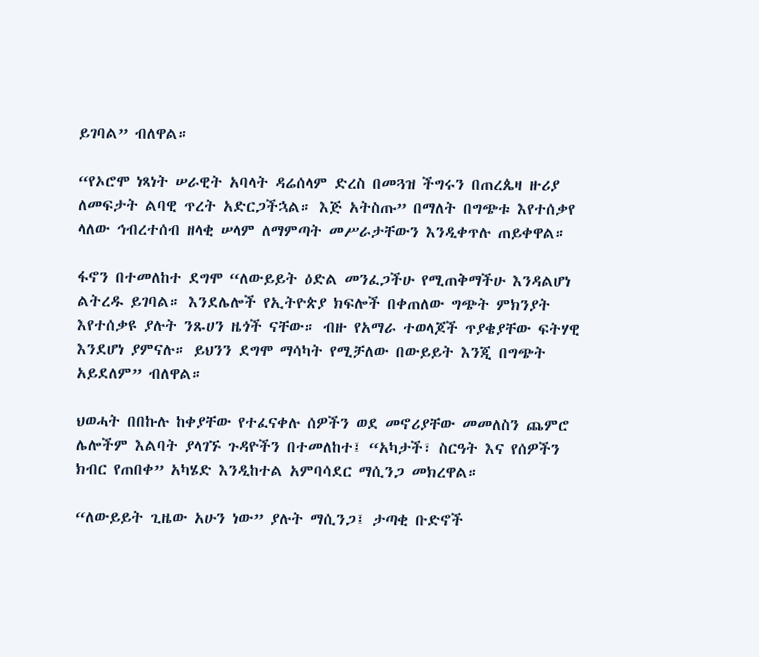ይገባል” ብለዋል።

“የኦሮሞ ነጻነት ሠራዊት አባላት ዳሬሰላም ድረስ በመጓዝ ችግሩን በጠረጴዛ ዙሪያ ለመፍታት ልባዊ ጥረት አድርጋችኋል። እጅ አትስጡ” በማለት በግጭቱ እየተሰቃየ ላለው ኅብረተሰብ ዘላቂ ሠላም ለማምጣት መሥራታቸውን እንዲቀጥሉ ጠይቀዋል።

ፋኖን በተመለከተ ደግሞ “ለውይይት ዕድል መንፈጋችሁ የሚጠቅማችሁ እንዳልሆነ ልትረዱ ይገባል። እንደሌሎች የኢትዮጵያ ክፍሎች በቀጠለው ግጭት ምክንያት እየተሰቃዩ ያሉት ንጹሀን ዜጎች ናቸው። ብዙ የአማራ ተወላጆች ጥያቄያቸው ፍትሃዊ እንደሆነ ያምናሉ። ይህንን ደግሞ ማሳካት የሚቻለው በውይይት እንጂ በግጭት አይደለም” ብለዋል።

ህወሓት በበኩሉ ከቀያቸው የተፈናቀሉ ሰዎችን ወደ መኖሪያቸው መመለስን ጨምሮ ሌሎችም እልባት ያላገኙ ጉዳዮችን በተመለከተ፤ “አካታች፣ ስርዓት እና የሰዎችን ክብር የጠበቀ” አካሄድ እንዲከተል አምባሳደር ማሲንጋ መክረዋል።

“ለውይይት ጊዜው አሁን ነው” ያሉት ማሲንጋ፤ ታጣቂ ቡድኖች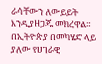ራሳቸውን ለውይይት እንዲያዘጋጁ መክረዋል። በኢትዮጵያ በመካሄድ ላይ ያለው የሀገራዊ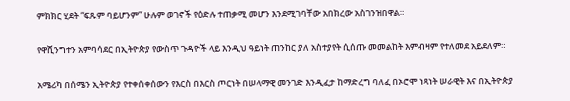ምክክር ሂደት “ፍጹም ባይሆንም” ሁሉም ወገኖች የዕድሉ ተጠቃሚ መሆን እንደሚገባቸው አበክረው አስገንዝበዋል።

የዋሺንግተን አምባሳደር በኢትዮጵያ የውስጥ ጉዳዮች ላይ እንዲህ ዓይነት ጠንከር ያለ አስተያየት ሲሰጡ መመልከት እምብዛም የተለመደ አይደለም።

አሜሪካ በሰሜን ኢትዮጵያ የተቀሰቀሰውን የእርስ በእርስ ጦርነት በሠላማዊ መንገድ እንዲፈታ ከማድረግ ባለፈ በኦሮሞ ነጻነት ሠራዊት እና በኢትዮጵያ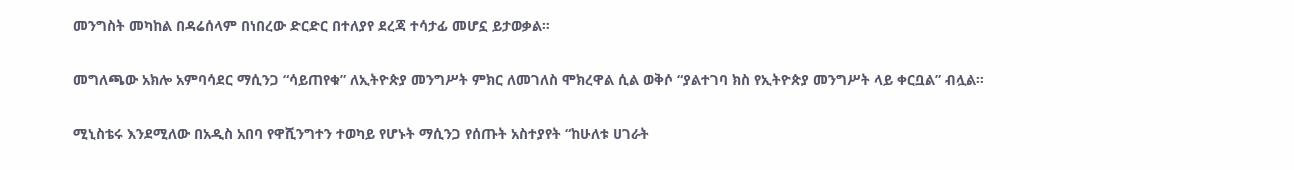መንግስት መካከል በዳሬሰላም በነበረው ድርድር በተለያየ ደረጃ ተሳታፊ መሆኗ ይታወቃል።

መግለጫው አክሎ አምባሳደር ማሲንጋ “ሳይጠየቁ” ለኢትዮጵያ መንግሥት ምክር ለመገለስ ሞክረዋል ሲል ወቅሶ “ያልተገባ ክስ የኢትዮጵያ መንግሥት ላይ ቀርቧል” ብሏል።

ሚኒስቴሩ እንደሚለው በአዲስ አበባ የዋሺንግተን ተወካይ የሆኑት ማሲንጋ የሰጡት አስተያየት “ከሁለቱ ሀገራት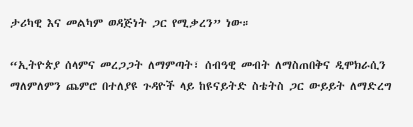ታሪካዊ እና መልካም ወዳጅነት ጋር የሚቃረን” ነው።

“ኢትዮጵያ ሰላምና መረጋጋት ለማምጣት፣ ሰብዓዊ መብት ለማስጠበቅና ዲሞክራሲን ማለምለምን ጨምሮ በተለያዩ ጉዳዮች ላይ ከዩናይትድ ስቴትስ ጋር ውይይት ለማድረግ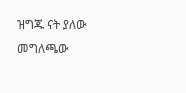ዝግጁ ናት ያለው መግለጫው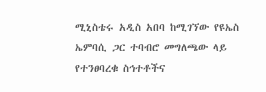ሚኒስቴሩ አዲስ አበባ ከሚገኘው የዩኤስ ኤምባሲ ጋር ተባብሮ መግለጫው ላይ የተንፀባረቁ ስኅተቶችና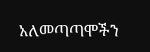አለመጣጣሞችን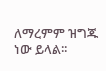ለማረምም ዝግጁ ነው ይላል፡፡